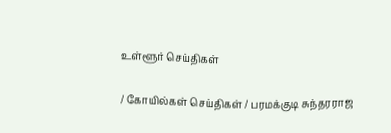உள்ளூர் செய்திகள்

/ கோயில்கள் செய்திகள் / பரமக்குடி சுந்தரராஜ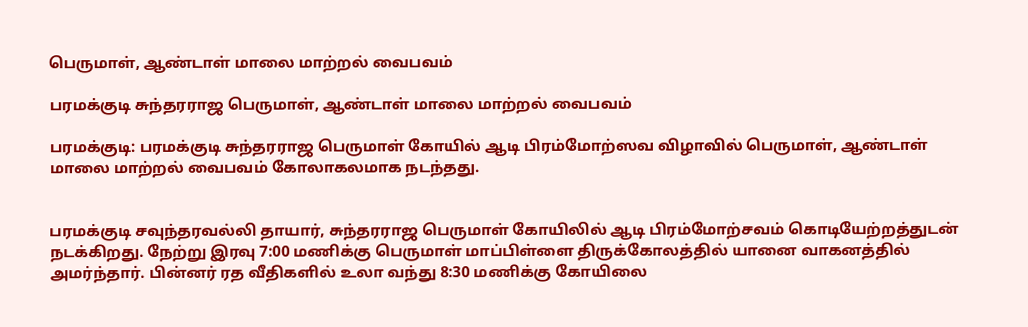பெருமாள், ஆண்டாள் மாலை மாற்றல் வைபவம்

பரமக்குடி சுந்தரராஜ பெருமாள், ஆண்டாள் மாலை மாற்றல் வைபவம்

பரமக்குடி: பரமக்குடி சுந்தரராஜ பெருமாள் கோயில் ஆடி பிரம்மோற்ஸவ விழாவில் பெருமாள், ஆண்டாள் மாலை மாற்றல் வைபவம் கோலாகலமாக நடந்தது.


பரமக்குடி சவுந்தரவல்லி தாயார், சுந்தரராஜ பெருமாள் கோயிலில் ஆடி பிரம்மோற்சவம் கொடியேற்றத்துடன் நடக்கிறது. நேற்று இரவு 7:00 மணிக்கு பெருமாள் மாப்பிள்ளை திருக்கோலத்தில் யானை வாகனத்தில் அமர்ந்தார். பின்னர் ரத வீதிகளில் உலா வந்து 8:30 மணிக்கு கோயிலை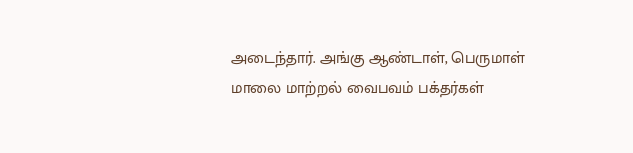அடைந்தார். அங்கு ஆண்டாள், பெருமாள் மாலை மாற்றல் வைபவம் பக்தர்கள்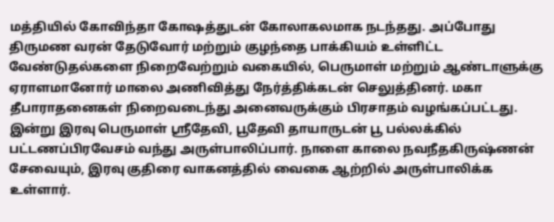மத்தியில் கோவிந்தா கோஷத்துடன் கோலாகலமாக நடந்தது. அப்போது திருமண வரன் தேடுவோர் மற்றும் குழந்தை பாக்கியம் உள்ளிட்ட வேண்டுதல்களை நிறைவேற்றும் வகையில், பெருமாள் மற்றும் ஆண்டாளுக்கு ஏராளமானோர் மாலை அணிவித்து நேர்த்திக்கடன் செலுத்தினர். மகா தீபாராதனைகள் நிறைவடைந்து அனைவருக்கும் பிரசாதம் வழங்கப்பட்டது. இன்று இரவு பெருமாள் ஸ்ரீதேவி, பூதேவி தாயாருடன் பூ பல்லக்கில் பட்டணப்பிரவேசம் வந்து அருள்பாலிப்பார். நாளை காலை நவநீதகிருஷ்ணன் சேவையும், இரவு குதிரை வாகனத்தில் வைகை ஆற்றில் அருள்பாலிக்க உள்ளார்.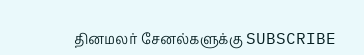தினமலர் சேனல்களுக்கு SUBSCRIBE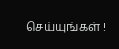செய்யுங்கள் !